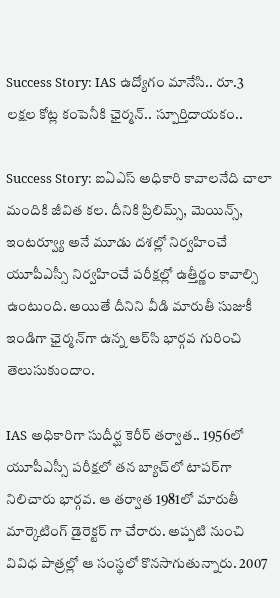Success Story: IAS ఉద్యోగం మానేసి.. రూ.3 లక్షల కోట్ల కంపెనీకి ఛైర్మన్.. స్పూర్తిదాయకం..

Success Story: ఐఏఎస్‌ అధికారి కావాలనేది చాలా మందికి జీవిత కల. దీనికి ప్రిలిమ్స్, మెయిన్స్, ఇంటర్వ్యూ అనే మూడు దశల్లో నిర్వహించే యూపీఎస్సీ నిర్వహించే పరీక్షల్లో ఉత్తీర్ణం కావాల్సి ఉంటుంది. అయితే దీనిని వీడి మారుతీ సుజుకీ ఇండిగా ఛైర్మన్‌గా ఉన్న ఆర్‌సి భార్గవ గురించి తెలుసుకుందాం.

IAS అధికారిగా సుదీర్ఘ కెరీర్ తర్వాత.. 1956లో యూపీఎస్సీ పరీక్షలో తన బ్యాచ్‌లో టాప‌ర్‌గా నిలిచారు భార్గవ. ఆ తర్వాత 1981లో మారుతీ మార్కెటింగ్ డైరెక్టర్ గా చేరారు. అప్పటి నుంచి వివిధ పాత్రల్లో ఆ సంస్థలో కొనసాగుతున్నారు. 2007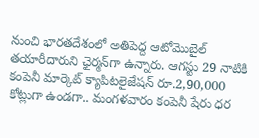నుంచి భారతదేశంలో అతిపెద్ద ఆటోమొబైల్ తయారీదారుని ఛైర్మన్‌గా ఉన్నారు. ఆగస్టు 29 నాటికి కంపెనీ మార్కెట్ క్యాపిటలైజేషన్ రూ.2,90,000 కోట్లుగా ఉండగా.. మంగళవారం కంపెనీ షేరు ధర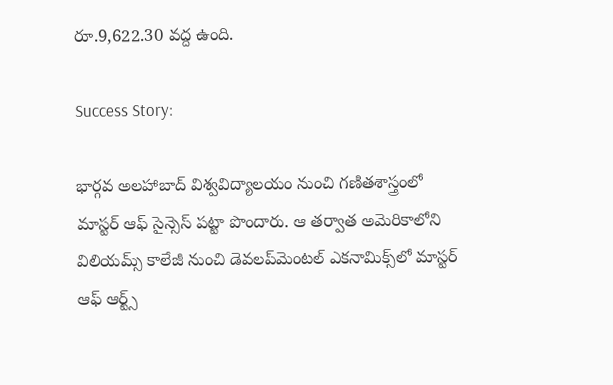రూ.9,622.30 వద్ద ఉంది.

Success Story:

భార్గవ అలహాబాద్ విశ్వవిద్యాలయం నుంచి గణితశాస్త్రంలో మాస్టర్ ఆఫ్ సైన్సెస్ పట్టా పొందారు. ఆ తర్వాత అమెరికాలోని విలియమ్స్ కాలేజీ నుంచి డెవలప్‌మెంటల్ ఎకనామిక్స్‌లో మాస్టర్ ఆఫ్ ఆర్ట్స్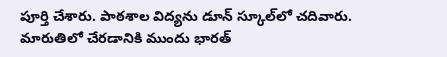పూర్తి చేశారు. పాఠశాల విద్యను డూన్ స్కూల్‌లో చదివారు. మారుతిలో చేరడానికి ముందు భారత్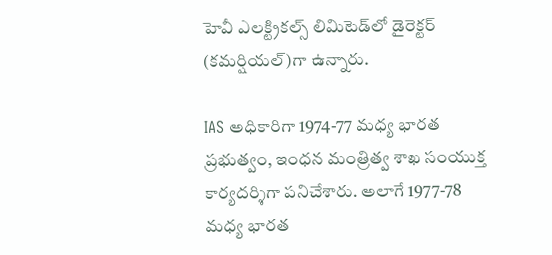హెవీ ఎలక్ట్రికల్స్ లిమిటెడ్‌లో డైరెక్టర్ (కమర్షియల్)గా ఉన్నారు.

IAS అధికారిగా 1974-77 మధ్య భారత ప్రభుత్వం, ఇంధన మంత్రిత్వ శాఖ సంయుక్త కార్యదర్శిగా పనిచేశారు. అలాగే 1977-78 మధ్య భారత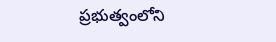ప్రభుత్వంలోని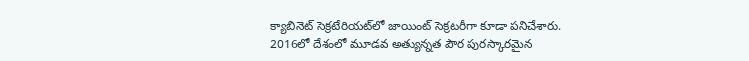క్యాబినెట్ సెక్రటేరియట్‌లో జాయింట్ సెక్రటరీగా కూడా పనిచేశారు. 2016లో దేశంలో మూడవ అత్యున్నత పౌర పురస్కారమైన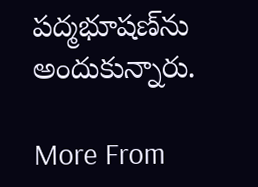పద్మభూషణ్‌ను అందుకున్నారు.

More From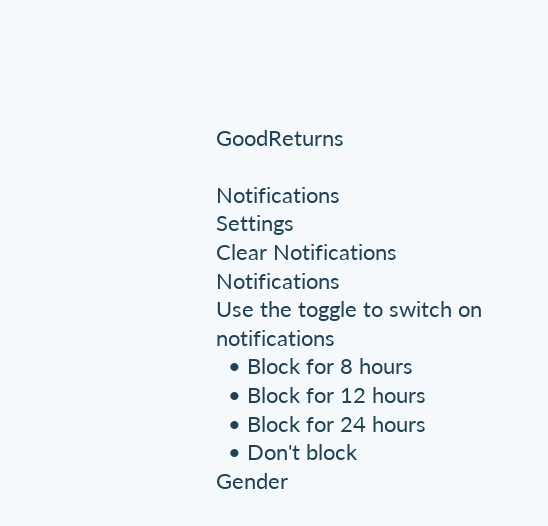GoodReturns

Notifications
Settings
Clear Notifications
Notifications
Use the toggle to switch on notifications
  • Block for 8 hours
  • Block for 12 hours
  • Block for 24 hours
  • Don't block
Gender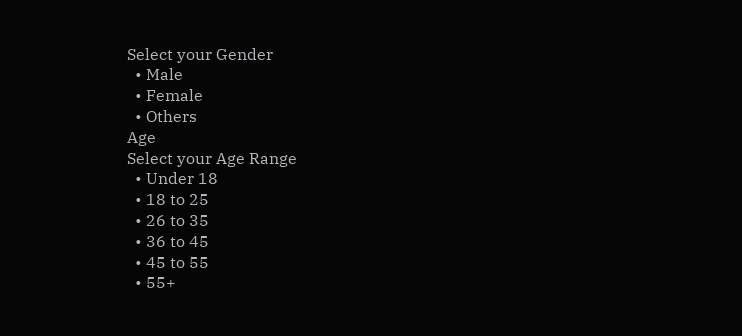Select your Gender
  • Male
  • Female
  • Others
Age
Select your Age Range
  • Under 18
  • 18 to 25
  • 26 to 35
  • 36 to 45
  • 45 to 55
  • 55+